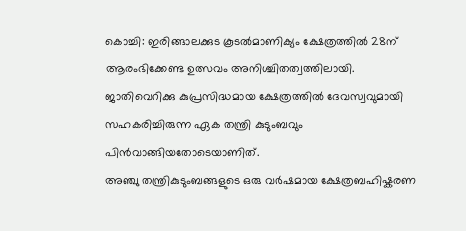കൊച്ചി: ഇരിങ്ങാലക്കുട കൂടൽമാണിക്യം ക്ഷേത്രത്തിൽ 28ന് ആരംഭിക്കേണ്ട ഉത്സവം അനിശ്ചിതത്വത്തിലായി. ജാതിവെറിക്കു കുപ്രസിദ്ധമായ ക്ഷേത്രത്തിൽ ദേവസ്വവുമായി സഹകരിച്ചിരുന്ന ഏക തന്ത്രി കുടുംബവും പിൻവാങ്ങിയതോടെയാണിത്.
അഞ്ചു തന്ത്രികുടുംബങ്ങളുടെ ഒരു വർഷമായ ക്ഷേത്രബഹിഷ്കരണ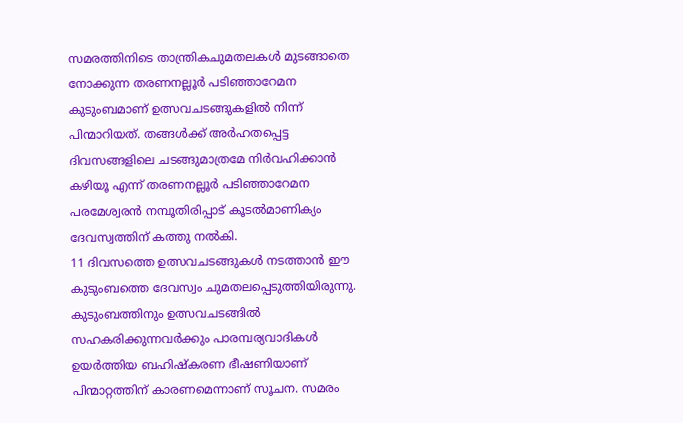സമരത്തിനിടെ താന്ത്രികചുമതലകൾ മുടങ്ങാതെ നോക്കുന്ന തരണനല്ലൂർ പടിഞ്ഞാറേമന കുടുംബമാണ് ഉത്സവചടങ്ങുകളിൽ നിന്ന് പിന്മാറിയത്. തങ്ങൾക്ക് അർഹതപ്പെട്ട ദിവസങ്ങളിലെ ചടങ്ങുമാത്രമേ നിർവഹിക്കാൻ കഴിയൂ എന്ന് തരണനല്ലൂർ പടിഞ്ഞാറേമന പരമേശ്വരൻ നമ്പൂതിരിപ്പാട് കൂടൽമാണിക്യം ദേവസ്വത്തിന് കത്തു നൽകി.
11 ദിവസത്തെ ഉത്സവചടങ്ങുകൾ നടത്താൻ ഈ കുടുംബത്തെ ദേവസ്വം ചുമതലപ്പെടുത്തിയിരുന്നു. കുടുംബത്തിനും ഉത്സവചടങ്ങിൽ സഹകരിക്കുന്നവർക്കും പാരമ്പര്യവാദികൾ ഉയർത്തിയ ബഹിഷ്കരണ ഭീഷണിയാണ് പിന്മാറ്റത്തിന് കാരണമെന്നാണ് സൂചന. സമരം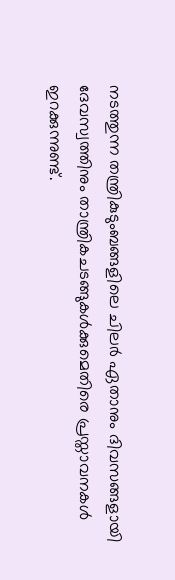നടത്തുന്ന തന്ത്രികുടുംബങ്ങളിലെ ചിലർ ഏതാനും ദിവസങ്ങളായി ദേവസ്വത്തിനും താന്ത്രികചടങ്ങുകൾക്കുമെതിരെ പ്രസ്താവനകൾ ഇറക്കുന്നുണ്ട്.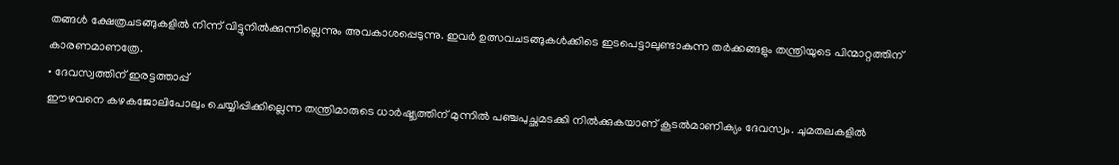തങ്ങൾ ക്ഷേത്രചടങ്ങുകളിൽ നിന്ന് വിട്ടുനിൽക്കുന്നില്ലെന്നും അവകാശപ്പെടുന്നു. ഇവർ ഉത്സവചടങ്ങുകൾക്കിടെ ഇടപെട്ടാലുണ്ടാകുന്ന തർക്കങ്ങളും തന്ത്രിയുടെ പിന്മാറ്റത്തിന് കാരണമാണത്രേ.
• ദേവസ്വത്തിന് ഇരട്ടത്താപ്പ്
ഈഴവനെ കഴകജോലിപോലും ചെയ്യിപ്പിക്കില്ലെന്ന തന്ത്രിമാരുടെ ധാർഷ്ട്യത്തിന് മുന്നിൽ പഞ്ചപുച്ഛമടക്കി നിൽക്കുകയാണ് കൂടൽമാണിക്യം ദേവസ്വം. ചുമതലകളിൽ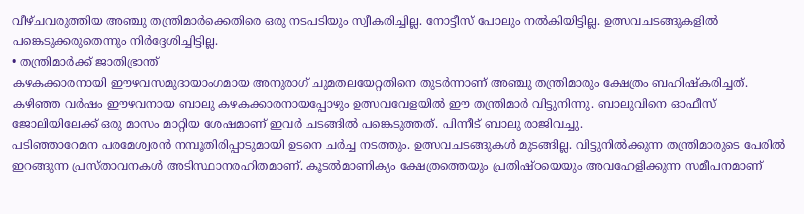വീഴ്ചവരുത്തിയ അഞ്ചു തന്ത്രിമാർക്കെതിരെ ഒരു നടപടിയും സ്വീകരിച്ചില്ല. നോട്ടീസ് പോലും നൽകിയിട്ടില്ല. ഉത്സവചടങ്ങുകളിൽ പങ്കെടുക്കരുതെന്നും നിർദ്ദേശിച്ചിട്ടില്ല.
• തന്ത്രിമാർക്ക് ജാതിഭ്രാന്ത്
കഴകക്കാരനായി ഈഴവസമുദായാംഗമായ അനുരാഗ് ചുമതലയേറ്റതിനെ തുടർന്നാണ് അഞ്ചു തന്ത്രിമാരും ക്ഷേത്രം ബഹിഷ്കരിച്ചത്. കഴിഞ്ഞ വർഷം ഈഴവനായ ബാലു കഴകക്കാരനായപ്പോഴും ഉത്സവവേളയിൽ ഈ തന്ത്രിമാർ വിട്ടുനിന്നു. ബാലുവിനെ ഓഫീസ് ജോലിയിലേക്ക് ഒരു മാസം മാറ്റിയ ശേഷമാണ് ഇവർ ചടങ്ങിൽ പങ്കെടുത്തത്. പിന്നീട് ബാലു രാജിവച്ചു.
പടിഞ്ഞാറേമന പരമേശ്വരൻ നമ്പൂതിരിപ്പാടുമായി ഉടനെ ചർച്ച നടത്തും. ഉത്സവചടങ്ങുകൾ മുടങ്ങില്ല. വിട്ടുനിൽക്കുന്ന തന്ത്രിമാരുടെ പേരിൽ ഇറങ്ങുന്ന പ്രസ്താവനകൾ അടിസ്ഥാനരഹിതമാണ്. കൂടൽമാണിക്യം ക്ഷേത്രത്തെയും പ്രതിഷ്ഠയെയും അവഹേളിക്കുന്ന സമീപനമാണ്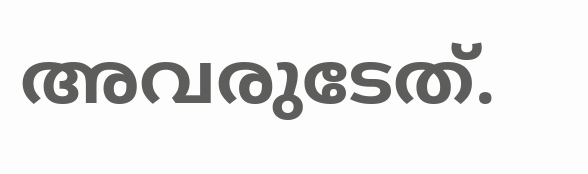അവരുടേത്.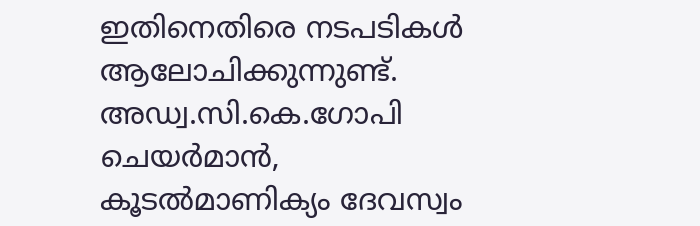ഇതിനെതിരെ നടപടികൾ ആലോചിക്കുന്നുണ്ട്.
അഡ്വ.സി.കെ.ഗോപി
ചെയർമാൻ,
കൂടൽമാണിക്യം ദേവസ്വം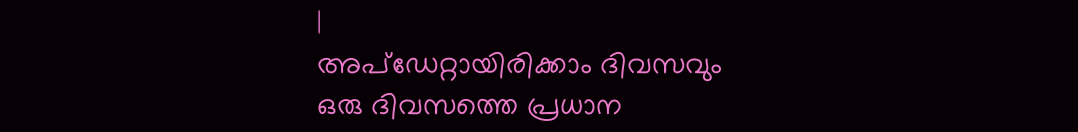|
അപ്ഡേറ്റായിരിക്കാം ദിവസവും
ഒരു ദിവസത്തെ പ്രധാന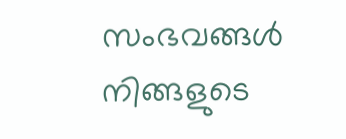സംഭവങ്ങൾ നിങ്ങളുടെ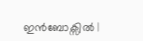ഇൻബോക്സിൽ |